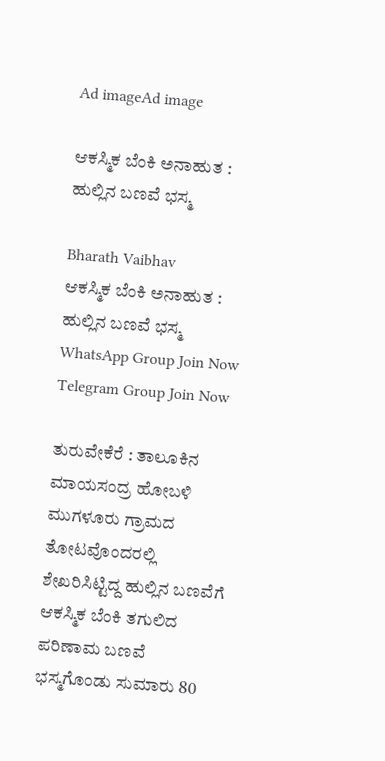Ad imageAd image

ಆಕಸ್ಮಿಕ ಬೆಂಕಿ ಅನಾಹುತ : ಹುಲ್ಲಿನ ಬಣವೆ ಭಸ್ಮ

Bharath Vaibhav
ಆಕಸ್ಮಿಕ ಬೆಂಕಿ ಅನಾಹುತ : ಹುಲ್ಲಿನ ಬಣವೆ ಭಸ್ಮ
WhatsApp Group Join Now
Telegram Group Join Now

ತುರುವೇಕೆರೆ : ತಾಲೂಕಿನ ಮಾಯಸಂದ್ರ ಹೋಬಳಿ ಮುಗಳೂರು ಗ್ರಾಮದ ತೋಟವೊಂದರಲ್ಲಿ ಶೇಖರಿಸಿಟ್ಟಿದ್ದ ಹುಲ್ಲಿನ‌ ಬಣವೆಗೆ ಆಕಸ್ಮಿಕ ಬೆಂಕಿ‌ ತಗುಲಿದ ಪರಿಣಾಮ ಬಣವೆ ಭಸ್ಮಗೊಂಡು ಸುಮಾರು 80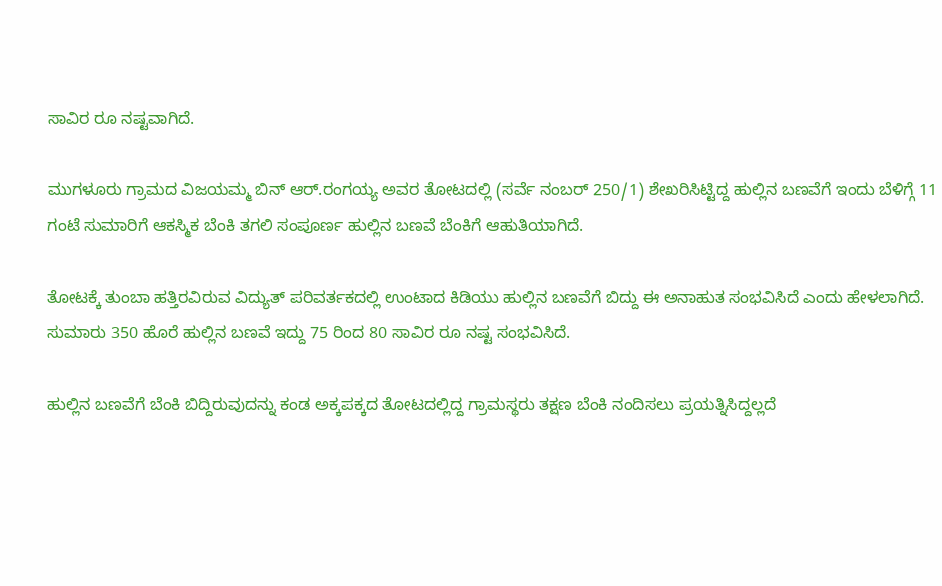ಸಾವಿರ ರೂ ನಷ್ಟವಾಗಿದೆ.

ಮುಗಳೂರು ಗ್ರಾಮದ ವಿಜಯಮ್ಮ ಬಿನ್ ಆರ್.ರಂಗಯ್ಯ ಅವರ ತೋಟದಲ್ಲಿ (ಸರ್ವೆ ನಂಬರ್ 250/1) ಶೇಖರಿಸಿಟ್ಟಿದ್ದ ಹುಲ್ಲಿನ ಬಣವೆಗೆ ಇಂದು ಬೆಳಿಗ್ಗೆ 11 ಗಂಟೆ ಸುಮಾರಿಗೆ ಆಕಸ್ಮಿಕ ಬೆಂಕಿ ತಗಲಿ ಸಂಪೂರ್ಣ ಹುಲ್ಲಿನ ಬಣವೆ ಬೆಂಕಿಗೆ ಆಹುತಿಯಾಗಿದೆ.

ತೋಟಕ್ಕೆ ತುಂಬಾ ಹತ್ತಿರವಿರುವ ವಿದ್ಯುತ್ ಪರಿವರ್ತಕದಲ್ಲಿ ಉಂಟಾದ‌ ಕಿಡಿಯು ಹುಲ್ಲಿನ‌ ಬಣವೆಗೆ ಬಿದ್ದು ಈ ಅನಾಹುತ ಸಂಭವಿಸಿದೆ ಎಂದು ಹೇಳಲಾಗಿದೆ. ಸುಮಾರು 350 ಹೊರೆ ಹುಲ್ಲಿನ ಬಣವೆ ಇದ್ದು 75 ರಿಂದ 80 ಸಾವಿರ ರೂ‌ ನಷ್ಟ ಸಂಭವಿಸಿದೆ.

ಹುಲ್ಲಿನ ಬಣವೆಗೆ ಬೆಂಕಿ ಬಿದ್ದಿರುವುದನ್ನು ಕಂಡ ಅಕ್ಕಪಕ್ಕದ ತೋಟದಲ್ಲಿದ್ದ ಗ್ರಾಮಸ್ಥರು ತಕ್ಷಣ ಬೆಂಕಿ‌ ನಂದಿಸಲು ಪ್ರಯತ್ನಿಸಿದ್ದಲ್ಲದೆ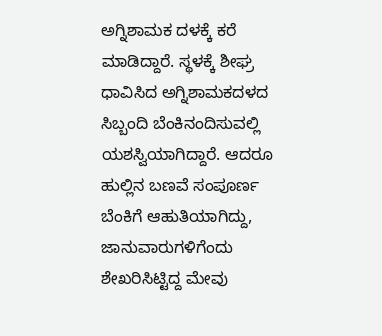ಅಗ್ನಿಶಾಮಕ ದಳಕ್ಕೆ ಕರೆ ಮಾಡಿದ್ದಾರೆ. ಸ್ಥಳಕ್ಕೆ ಶೀಘ್ರ ಧಾವಿಸಿದ ಅಗ್ನಿಶಾಮಕದಳದ ಸಿಬ್ಬಂದಿ ಬೆಂಕಿ‌ನಂದಿಸುವಲ್ಲಿ ಯಶಸ್ವಿಯಾಗಿದ್ದಾರೆ. ಆದರೂ ಹುಲ್ಲಿನ ಬಣವೆ ಸಂಪೂರ್ಣ ಬೆಂಕಿಗೆ ಆಹುತಿಯಾಗಿದ್ದು, ಜಾನುವಾರುಗಳಿಗೆಂದು ಶೇಖರಿಸಿಟ್ಟಿದ್ದ ಮೇವು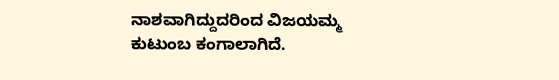ನಾಶವಾಗಿದ್ದುದರಿಂದ ವಿಜಯಮ್ಮ ಕುಟುಂಬ ಕಂಗಾಲಾಗಿದೆ.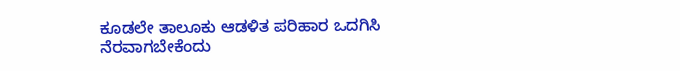ಕೂಡಲೇ ತಾಲೂಕು ಆಡಳಿತ ಪರಿಹಾರ ಒದಗಿಸಿ ನೆರವಾಗಬೇಕೆಂದು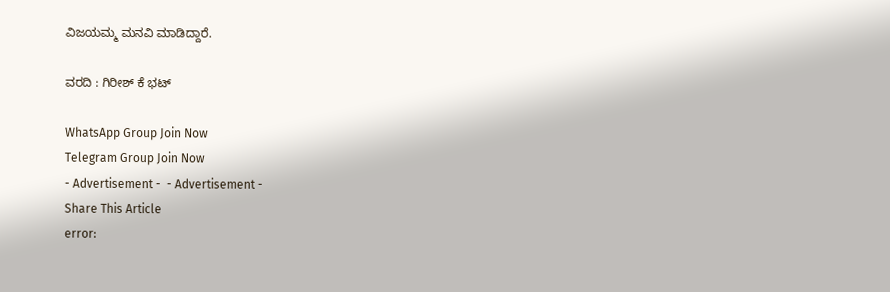ವಿಜಯಮ್ಮ ಮನವಿ ಮಾಡಿದ್ದಾರೆ.

ವರದಿ : ಗಿರೀಶ್ ಕೆ ಭಟ್

WhatsApp Group Join Now
Telegram Group Join Now
- Advertisement -  - Advertisement -
Share This Article
error: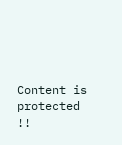Content is protected !!